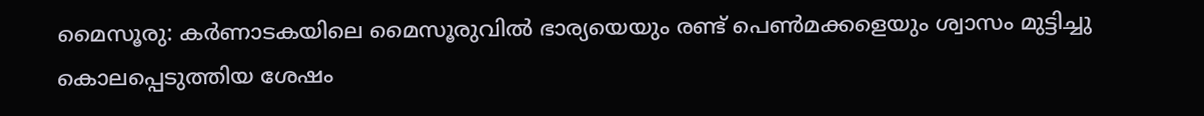മൈസൂരു: കർണാടകയിലെ മൈസൂരുവിൽ ഭാര്യയെയും രണ്ട് പെൺമക്കളെയും ശ്വാസം മുട്ടിച്ചു കൊലപ്പെടുത്തിയ ശേഷം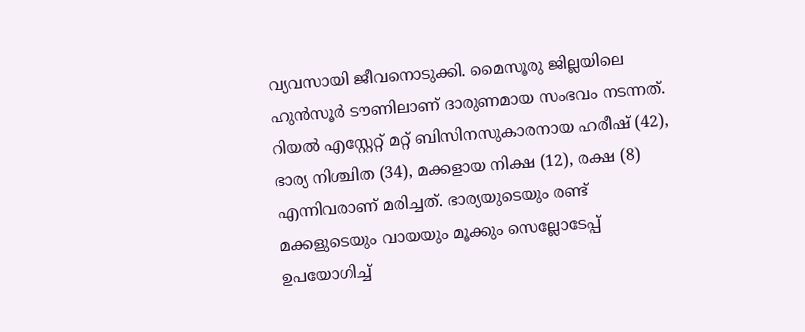വ്യവസായി ജീവനൊടുക്കി. മൈസൂരു ജില്ലയിലെ ഹുൻസൂർ ടൗണിലാണ് ദാരുണമായ സംഭവം നടന്നത്. റിയൽ എസ്റ്റേറ്റ് മറ്റ് ബിസിനസുകാരനായ ഹരീഷ് (42), ഭാര്യ നിശ്ചിത (34), മക്കളായ നിക്ഷ (12), രക്ഷ (8) എന്നിവരാണ് മരിച്ചത്. ഭാര്യയുടെയും രണ്ട് മക്കളുടെയും വായയും മൂക്കും സെല്ലോടേപ്പ് ഉപയോഗിച്ച്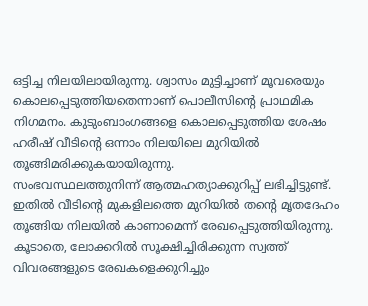ഒട്ടിച്ച നിലയിലായിരുന്നു. ശ്വാസം മുട്ടിച്ചാണ് മൂവരെയും കൊലപ്പെടുത്തിയതെന്നാണ് പൊലീസിന്റെ പ്രാഥമിക നിഗമനം. കുടുംബാംഗങ്ങളെ കൊലപ്പെടുത്തിയ ശേഷം ഹരീഷ് വീടിന്റെ ഒന്നാം നിലയിലെ മുറിയിൽ തൂങ്ങിമരിക്കുകയായിരുന്നു.
സംഭവസ്ഥലത്തുനിന്ന് ആത്മഹത്യാക്കുറിപ്പ് ലഭിച്ചിട്ടുണ്ട്. ഇതിൽ വീടിന്റെ മുകളിലത്തെ മുറിയിൽ തന്റെ മൃതദേഹം തൂങ്ങിയ നിലയിൽ കാണാമെന്ന് രേഖപ്പെടുത്തിയിരുന്നു. കൂടാതെ, ലോക്കറിൽ സൂക്ഷിച്ചിരിക്കുന്ന സ്വത്ത് വിവരങ്ങളുടെ രേഖകളെക്കുറിച്ചും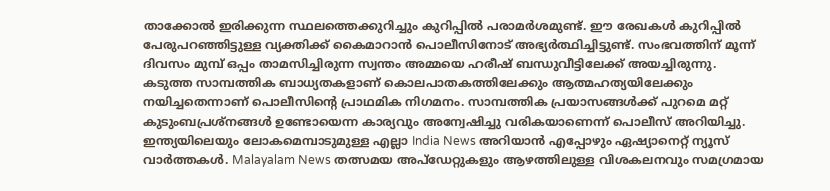താക്കോൽ ഇരിക്കുന്ന സ്ഥലത്തെക്കുറിച്ചും കുറിപ്പിൽ പരാമർശമുണ്ട്. ഈ രേഖകൾ കുറിപ്പിൽ പേരുപറഞ്ഞിട്ടുള്ള വ്യക്തിക്ക് കൈമാറാൻ പൊലീസിനോട് അഭ്യർത്ഥിച്ചിട്ടുണ്ട്. സംഭവത്തിന് മൂന്ന് ദിവസം മുമ്പ് ഒപ്പം താമസിച്ചിരുന്ന സ്വന്തം അമ്മയെ ഹരീഷ് ബന്ധുവീട്ടിലേക്ക് അയച്ചിരുന്നു.
കടുത്ത സാമ്പത്തിക ബാധ്യതകളാണ് കൊലപാതകത്തിലേക്കും ആത്മഹത്യയിലേക്കും നയിച്ചതെന്നാണ് പൊലീസിന്റെ പ്രാഥമിക നിഗമനം. സാമ്പത്തിക പ്രയാസങ്ങൾക്ക് പുറമെ മറ്റ് കുടുംബപ്രശ്നങ്ങൾ ഉണ്ടോയെന്ന കാര്യവും അന്വേഷിച്ചു വരികയാണെന്ന് പൊലീസ് അറിയിച്ചു.
ഇന്ത്യയിലെയും ലോകമെമ്പാടുമുള്ള എല്ലാ India News അറിയാൻ എപ്പോഴും ഏഷ്യാനെറ്റ് ന്യൂസ് വാർത്തകൾ. Malayalam News തത്സമയ അപ്ഡേറ്റുകളും ആഴത്തിലുള്ള വിശകലനവും സമഗ്രമായ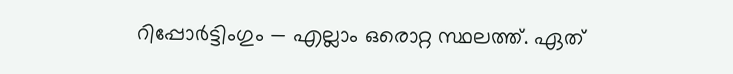റിപ്പോർട്ടിംഗും — എല്ലാം ഒരൊറ്റ സ്ഥലത്ത്. ഏത്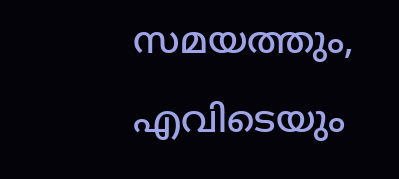സമയത്തും, എവിടെയും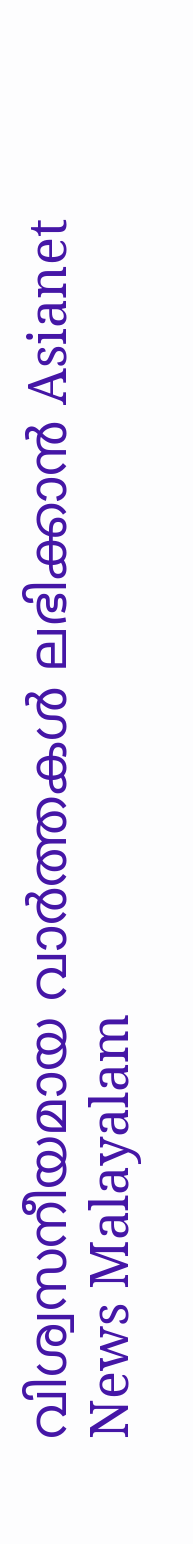വിശ്വസനീയമായ വാർത്തകൾ ലഭിക്കാൻ Asianet News Malayalam